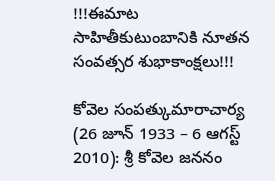!!!ఈమాట సాహితీకుటుంబానికి నూతన సంవత్సర శుభాకాంక్షలు!!!

కోవెల సంపత్కుమారాచార్య (26 జూన్ 1933 – 6 ఆగస్ట్ 2010): శ్రీ కోవెల జననం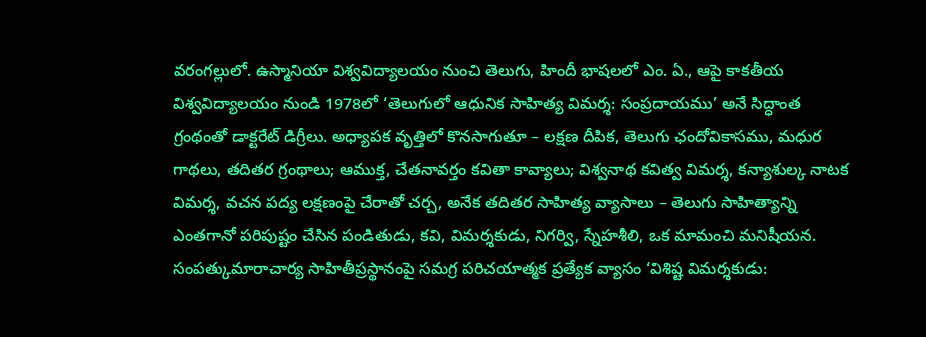వరంగల్లులో. ఉస్మానియా విశ్వవిద్యాలయం నుంచి తెలుగు, హిందీ భాషలలో ఎం. ఏ., ఆపై కాకతీయ విశ్వవిద్యాలయం నుండి 1978లో ‘తెలుగులో ఆధునిక సాహిత్య విమర్శ: సంప్రదాయము’ అనే సిద్ధాంత గ్రంథంతో డాక్టరేట్ డిగ్రీలు. అధ్యాపక వృత్తిలో కొనసాగుతూ – లక్షణ దీపిక, తెలుగు ఛందోవికాసము, మధుర గాథలు, తదితర గ్రంథాలు; ఆముక్త, చేతనావర్తం కవితా కావ్యాలు; విశ్వనాథ కవిత్వ విమర్శ, కన్యాశుల్క నాటక విమర్శ, వచన పద్య లక్షణంపై చేరాతో చర్చ, అనేక తదితర సాహిత్య వ్యాసాలు – తెలుగు సాహిత్యాన్ని ఎంతగానో పరిపుష్టం చేసిన పండితుడు, కవి, విమర్శకుడు, నిగర్వి, స్నేహశీలి, ఒక మామంచి మనిషీయన. సంపత్కుమారాచార్య సాహితీప్రస్థానంపై సమగ్ర పరిచయాత్మక ప్రత్యేక వ్యాసం ‘విశిష్ట విమర్శకుడు: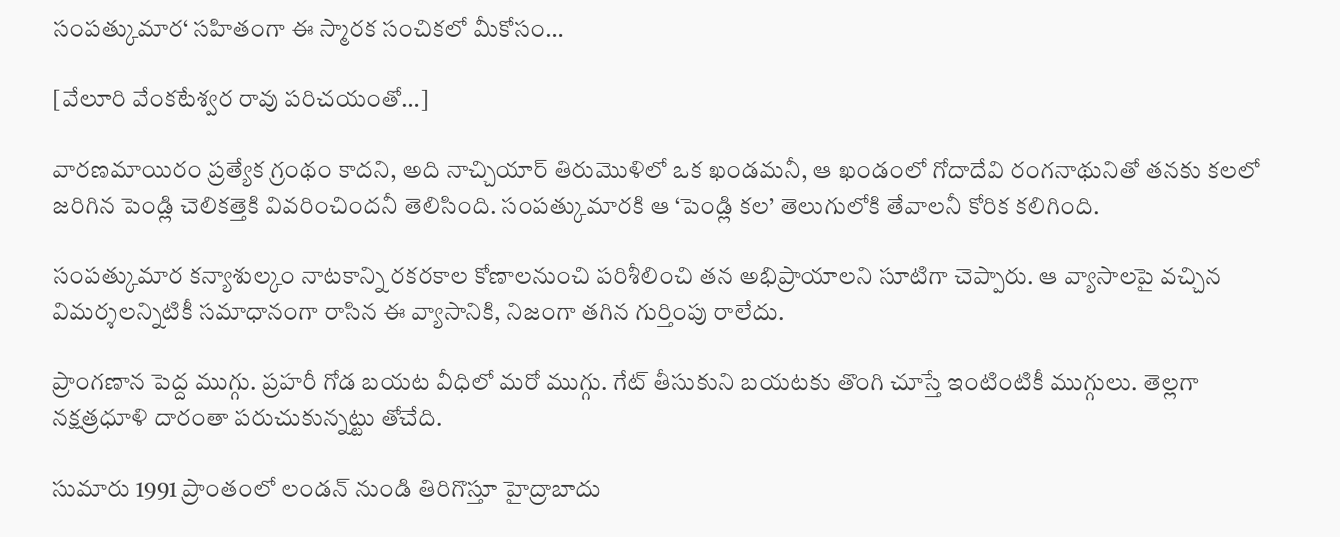సంపత్కుమార‘ సహితంగా ఈ స్మారక సంచికలో మీకోసం…

[వేలూరి వేంకటేశ్వర రావు పరిచయంతో…]

వారణమాయిరం ప్రత్యేక గ్రంథం కాదని, అది నాచ్చియార్ తిరుమొళిలో ఒక ఖండమనీ, ఆ ఖండంలో గోదాదేవి రంగనాథునితో తనకు కలలో జరిగిన పెండ్లి చెలికత్తెకి వివరించిందనీ తెలిసింది. సంపత్కుమారకి ఆ ‘పెండ్లి కల’ తెలుగులోకి తేవాలనీ కోరిక కలిగింది.

సంపత్కుమార కన్యాశుల్కం నాటకాన్ని రకరకాల కోణాలనుంచి పరిశీలించి తన అభిప్రాయాలని సూటిగా చెప్పారు. ఆ వ్యాసాలపై వచ్చిన విమర్శలన్నిటికీ సమాధానంగా రాసిన ఈ వ్యాసానికి, నిజంగా తగిన గుర్తింపు రాలేదు.

ప్రాంగణాన పెద్ద ముగ్గు. ప్రహరీ గోడ బయట వీధిలో మరో ముగ్గు. గేట్ తీసుకుని బయటకు తొంగి చూస్తే ఇంటింటికీ ముగ్గులు. తెల్లగా నక్షత్రధూళి దారంతా పరుచుకున్నట్టు తోచేది.

సుమారు 1991 ప్రాంతంలో లండన్ నుండి తిరిగొస్తూ హైద్రాబాదు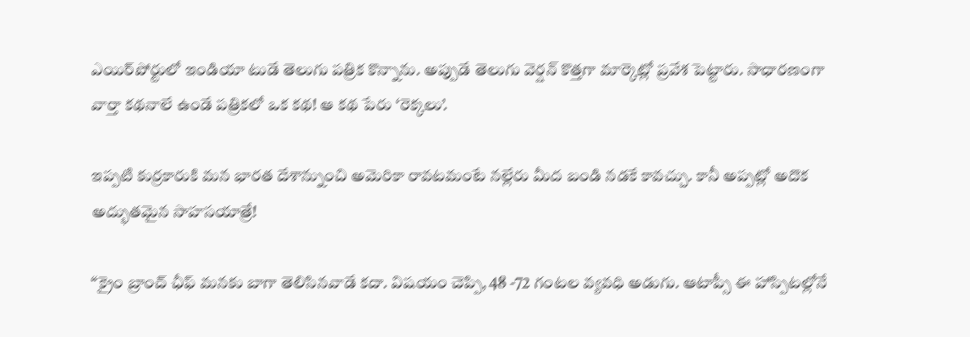ఎయిర్‌పోర్టులో ఇండియా టుడే తెలుగు పత్రిక కొన్నాను. అప్పుడే తెలుగు వెర్షన్ కొత్తగా మార్కెట్లో ప్రవేశ పెట్టారు. సాధారణంగా వార్తా కథనాలే ఉండే పత్రికలో ఒక కథ! ఆ కథ పేరు ‘రెక్కలు’.

ఇప్పటి కుర్రకారుకి మన భారత దేశాన్నుంచి అమెరికా రావటమంటే నల్లేరు మీద బండి నడకే కావచ్చు. కానీ అప్పట్లో అదొక అద్భుతమైన సాహసయాత్రే!

“క్రైం బ్రాంచ్ ఛీఫ్ మనకు బాగా తెలిసినవాడే కదా. విషయం చెప్పి, 48 -72 గంటల వ్యవధి అడుగు. ఆటాప్సీ ఈ హాస్పిటల్లోనే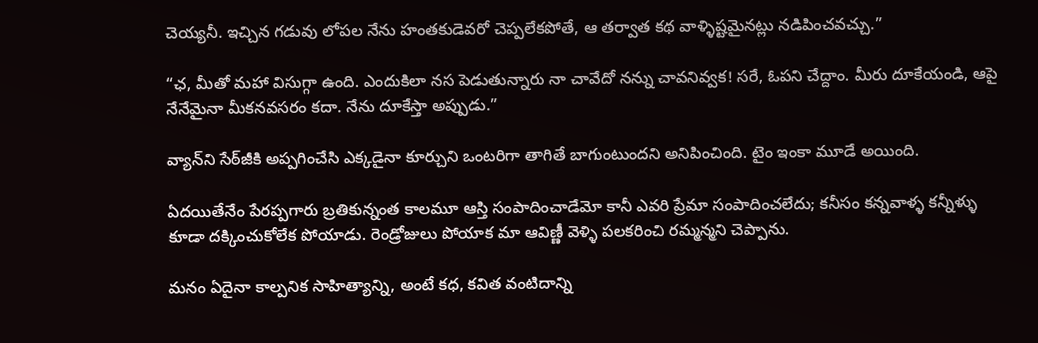చెయ్యనీ. ఇచ్చిన గడువు లోపల నేను హంతకుడెవరో చెప్పలేకపోతే, ఆ తర్వాత కథ వాళ్ళిష్టమైనట్లు నడిపించవచ్చు.”

“ఛ, మీతో మహా విసుగ్గా ఉంది. ఎందుకిలా నస పెడుతున్నారు నా చావేదో నన్ను చావనివ్వక! సరే, ఓపని చేద్దాం. మీరు దూకేయండి, ఆపై నేనేమైనా మీకనవసరం కదా. నేను దూకేస్తా అప్పుడు.”

వ్యాన్‌ని సేఠ్‌జీకి అప్పగించేసి ఎక్కడైనా కూర్చుని ఒంటరిగా తాగితే బాగుంటుందని అనిపించింది. టైం ఇంకా మూడే అయింది.

ఏదయితేనేం పేరప్పగారు బ్రతికున్నంత కాలమూ ఆస్తి సంపాదించాడేమో కానీ ఎవరి ప్రేమా సంపాదించలేదు; కనీసం కన్నవాళ్ళ కన్నీళ్ళు కూడా దక్కించుకోలేక పోయాడు. రెండ్రోజులు పోయాక మా ఆవిణ్ణీ వెళ్ళి పలకరించి రమ్మన్మని చెప్పాను.

మనం ఏదైనా కాల్పనిక సాహిత్యాన్ని, అంటే కధ, కవిత వంటిదాన్ని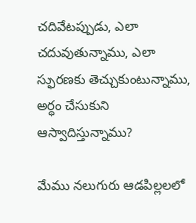చదివేటప్పుడు, ఎలా చదువుతున్నాము, ఎలా స్ఫురణకు తెచ్చుకుంటున్నాము, అర్ధం చేసుకుని ఆస్వాదిస్తున్నాము?

మేము నలుగురు ఆడపిల్లలలో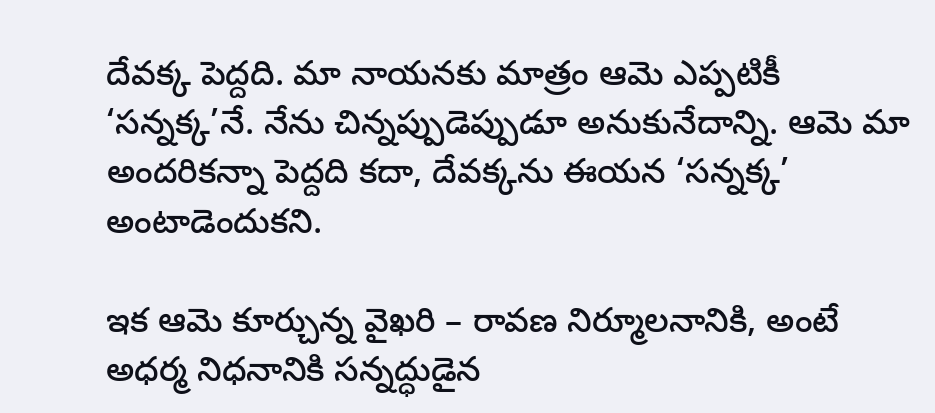దేవక్క పెద్దది. మా నాయనకు మాత్రం ఆమె ఎప్పటికీ ‘సన్నక్క’నే. నేను చిన్నప్పుడెప్పుడూ అనుకునేదాన్ని. ఆమె మా అందరికన్నా పెద్దది కదా, దేవక్కను ఈయన ‘సన్నక్క’ అంటాడెందుకని.

ఇక ఆమె కూర్చున్న వైఖరి – రావణ నిర్మూలనానికి, అంటే అధర్మ నిధనానికి సన్నద్ధుడైన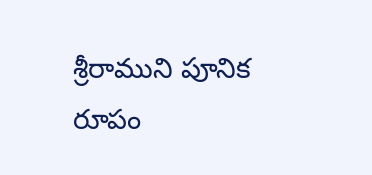శ్రీరాముని పూనిక రూపం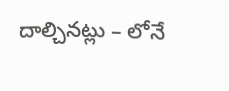దాల్చినట్లు – లోనే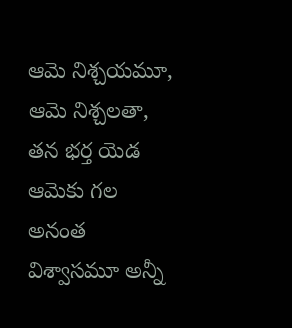ఆమె నిశ్చయమూ, ఆమె నిశ్చలతా, తన భర్త యెడ ఆమెకు గల అనంత విశ్వాసమూ అన్నీ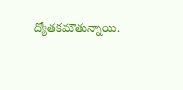ద్యోతకమౌతున్నాయి.